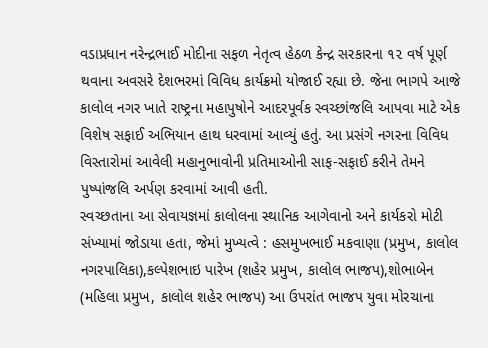વડાપ્રધાન નરેન્દ્રભાઈ મોદીના સફળ નેતૃત્વ હેઠળ કેન્દ્ર સરકારના ૧૨ વર્ષ પૂર્ણ થવાના અવસરે દેશભરમાં વિવિધ કાર્યક્રમો યોજાઈ રહ્યા છે. જેના ભાગપે આજે કાલોલ નગર ખાતે રાષ્ટ્રના મહાપુષોને આદરપૂર્વક સ્વચ્છાંજલિ આપવા માટે એક વિશેષ સફાઈ અભિયાન હાથ ધરવામાં આવ્યું હતું. આ પ્રસંગે નગરના વિવિધ વિસ્તારોમાં આવેલી મહાનુભાવોની પ્રતિમાઓની સાફ-સફાઈ કરીને તેમને પુષ્પાંજલિ અર્પણ કરવામાં આવી હતી.
સ્વચ્છતાના આ સેવાયજ્ઞમાં કાલોલના સ્થાનિક આગેવાનો અને કાર્યકરો મોટી સંખ્યામાં જોડાયા હતા, જેમાં મુખ્યત્વે : હસમુખભાઈ મકવાણા (પ્રમુખ, કાલોલ નગરપાલિકા),કલ્પેશભાઇ પારેખ (શહેર પ્રમુખ, કાલોલ ભાજપ),શોભાબેન (મહિલા પ્રમુખ, કાલોલ શહેર ભાજપ) આ ઉપરાંત ભાજપ યુવા મોરચાના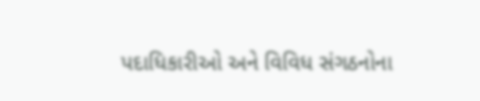પદાધિકારીઓ અને વિવિધ સંગઠનોના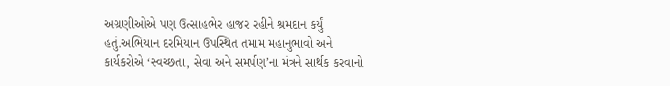અગ્રણીઓએ પણ ઉત્સાહભેર હાજર રહીને શ્રમદાન કર્યું હતું.અભિયાન દરમિયાન ઉપસ્થિત તમામ મહાનુભાવો અને કાર્યકરોએ ‘સ્વચ્છતા, સેવા અને સમર્પણ’ના મંત્રને સાર્થક કરવાનો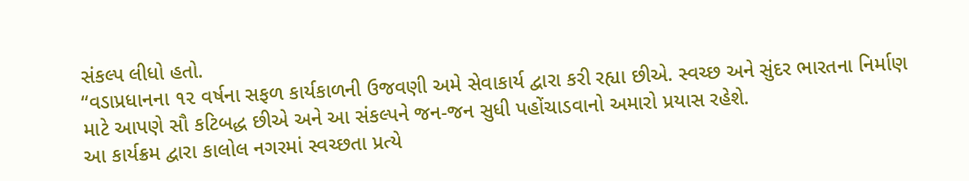સંકલ્પ લીધો હતો.
“વડાપ્રધાનના ૧૨ વર્ષના સફળ કાર્યકાળની ઉજવણી અમે સેવાકાર્ય દ્વારા કરી રહ્યા છીએ. સ્વચ્છ અને સુંદર ભારતના નિર્માણ માટે આપણે સૌ કટિબદ્ધ છીએ અને આ સંકલ્પને જન-જન સુધી પહોંચાડવાનો અમારો પ્રયાસ રહેશે.
આ કાર્યક્રમ દ્વારા કાલોલ નગરમાં સ્વચ્છતા પ્રત્યે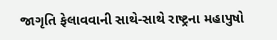જાગૃતિ ફેલાવવાની સાથે-સાથે રાષ્ટ્રના મહાપુષો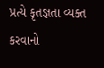પ્રત્યે કૃતજ્ઞતા વ્યક્ત કરવાનો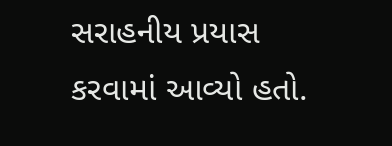સરાહનીય પ્રયાસ કરવામાં આવ્યો હતો.